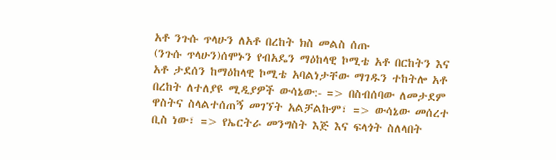አቶ ንጉሱ ጥላሁን ለአቶ በረከት ክስ መልስ ሰጡ
(ንጉሱ ጥላሁን)ሰሞኑን የብአዴን ማዕከላዊ ኮሚቴ አቶ በርከትን እና አቶ ታደሰን ከማዕከላዊ ኮሚቴ አባልነታቸው ማገዱን ተከትሎ አቶ በረከት ለተለያዩ ሚዲያዎች ውሳኔው:- => በስብሰባው ለመታደም ዋስትና ስላልተሰጠኝ መገኘት አልቻልኩም፣ => ውሳኔው መሰረተ ቢስ ነው፣ => የኤርትራ መንግስት እጅ እና ፍላጎት ስለላበት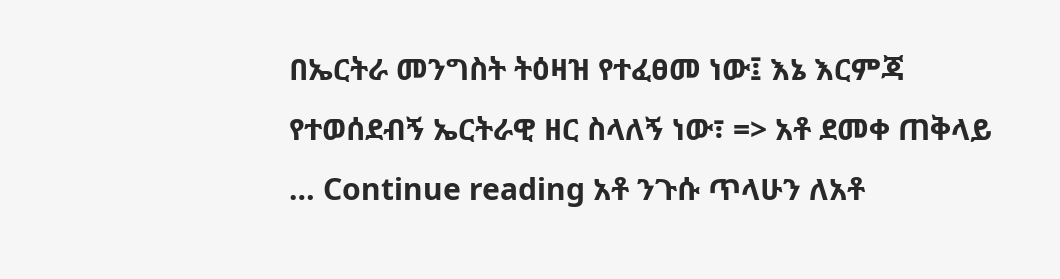በኤርትራ መንግስት ትዕዛዝ የተፈፀመ ነው፤ እኔ እርምጃ የተወሰደብኝ ኤርትራዊ ዘር ስላለኝ ነው፣ => አቶ ደመቀ ጠቅላይ … Continue reading አቶ ንጉሱ ጥላሁን ለአቶ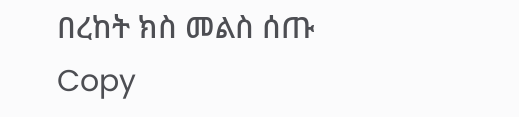በረከት ክስ መልስ ሰጡ
Copy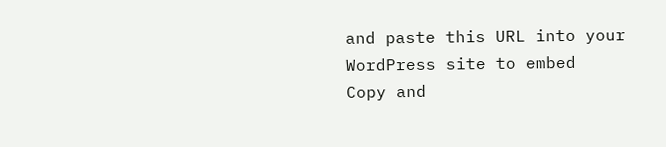and paste this URL into your WordPress site to embed
Copy and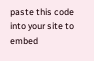paste this code into your site to embed